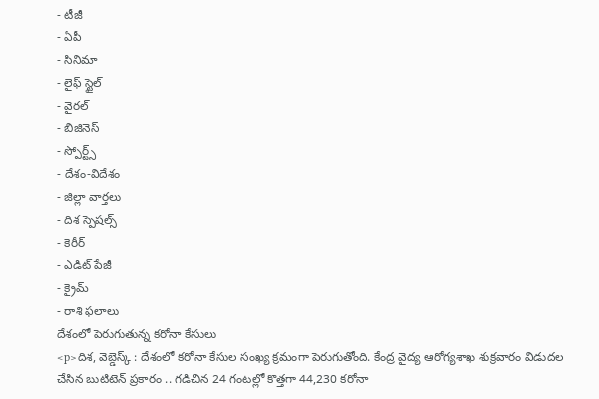- టీజీ
- ఏపీ
- సినిమా
- లైఫ్ స్టైల్
- వైరల్
- బిజినెస్
- స్పోర్ట్స్
- దేశం-విదేశం
- జిల్లా వార్తలు
- దిశ స్పెషల్స్
- కెరీర్
- ఎడిట్ పేజీ
- క్రైమ్
- రాశి ఫలాలు
దేశంలో పెరుగుతున్న కరోనా కేసులు
<p>దిశ, వెబ్డెస్క్ : దేశంలో కరోనా కేసుల సంఖ్య క్రమంగా పెరుగుతోంది. కేంద్ర వైద్య ఆరోగ్యశాఖ శుక్రవారం విడుదల చేసిన బుటిటెన్ ప్రకారం .. గడిచిన 24 గంటల్లో కొత్తగా 44,230 కరోనా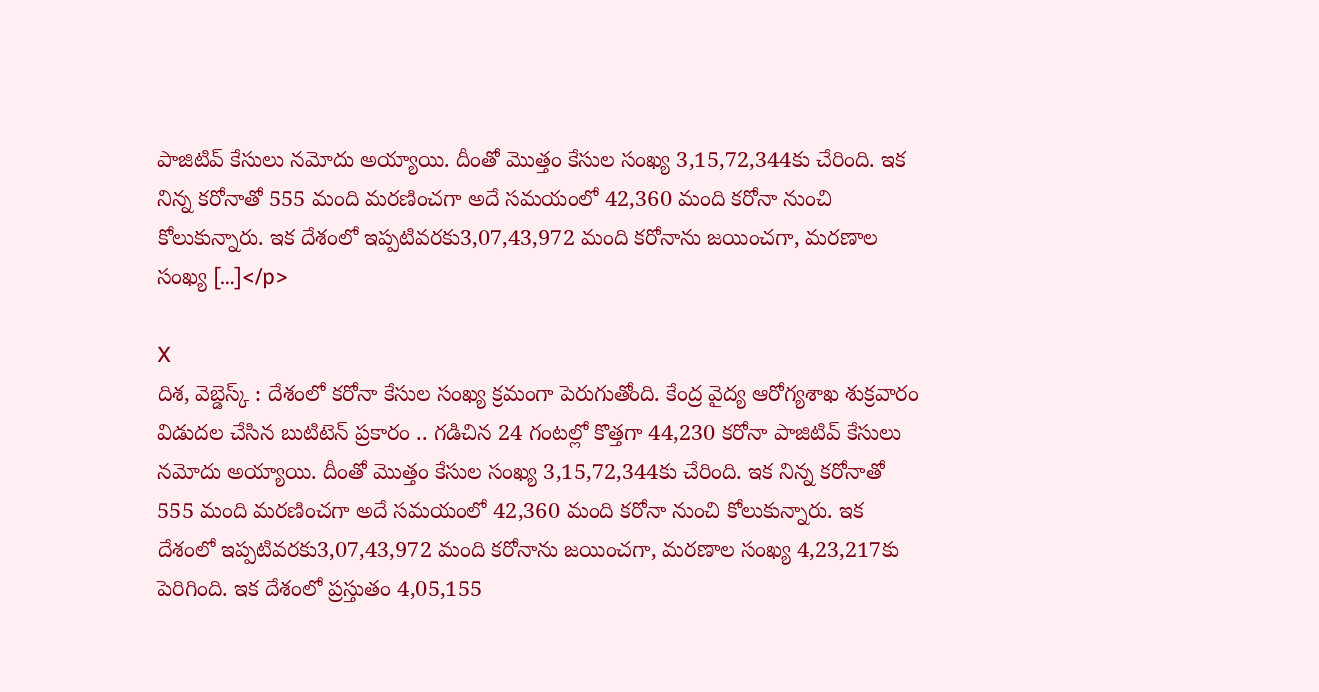పాజిటివ్ కేసులు నమోదు అయ్యాయి. దీంతో మొత్తం కేసుల సంఖ్య 3,15,72,344కు చేరింది. ఇక నిన్న కరోనాతో 555 మంది మరణించగా అదే సమయంలో 42,360 మంది కరోనా నుంచి కోలుకున్నారు. ఇక దేశంలో ఇప్పటివరకు3,07,43,972 మంది కరోనాను జయించగా, మరణాల సంఖ్య […]</p>

X
దిశ, వెబ్డెస్క్ : దేశంలో కరోనా కేసుల సంఖ్య క్రమంగా పెరుగుతోంది. కేంద్ర వైద్య ఆరోగ్యశాఖ శుక్రవారం విడుదల చేసిన బుటిటెన్ ప్రకారం .. గడిచిన 24 గంటల్లో కొత్తగా 44,230 కరోనా పాజిటివ్ కేసులు నమోదు అయ్యాయి. దీంతో మొత్తం కేసుల సంఖ్య 3,15,72,344కు చేరింది. ఇక నిన్న కరోనాతో 555 మంది మరణించగా అదే సమయంలో 42,360 మంది కరోనా నుంచి కోలుకున్నారు. ఇక దేశంలో ఇప్పటివరకు3,07,43,972 మంది కరోనాను జయించగా, మరణాల సంఖ్య 4,23,217కు పెరిగింది. ఇక దేశంలో ప్రస్తుతం 4,05,155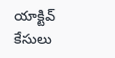యాక్టివ్ కేసులు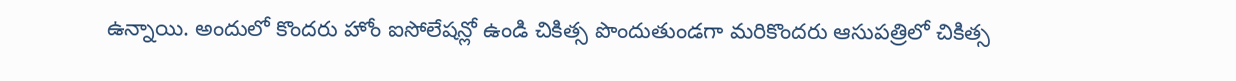ఉన్నాయి. అందులో కొందరు హోం ఐసోలేషన్లో ఉండి చికిత్స పొందుతుండగా మరికొందరు ఆసుపత్రిలో చికిత్స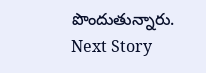పొందుతున్నారు.
Next Story